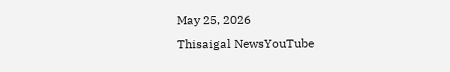May 25, 2026
Thisaigal NewsYouTube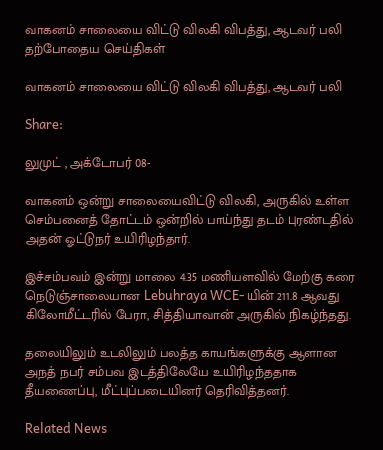வாகனம் சாலையை விட்டு விலகி விபத்து, ஆடவர் பலி
தற்போதைய செய்திகள்

வாகனம் சாலையை விட்டு விலகி விபத்து, ஆடவர் பலி

Share:

லுமுட் , அக்டோபர் 08-

வாகனம் ஒன்று சாலையைவிட்டு விலகி, அருகில் உள்ள செம்பனைத் தோட்டம் ஒன்றில் பாய்ந்து தடம் புரண்டதில் அதன் ஓட்டுநர் உயிரிழந்தார்.

இச்சம்பவம் இன்று மாலை 4.35 மணியளவில் மேற்கு கரை நெடுஞ்சாலையான Lebuhraya WCE- யின் 211.8 ஆவது கிலோமீட்டரில் பேரா, சித்தியாவான் அருகில் நிகழ்ந்தது.

தலையிலும் உடலிலும் பலத்த காயங்களுக்கு ஆளான அநத் நபர் சம்பவ இடத்திலேயே உயிரிழந்ததாக தீயணைப்பு, மீட்புப்படையினர் தெரிவித்தனர்.

Related News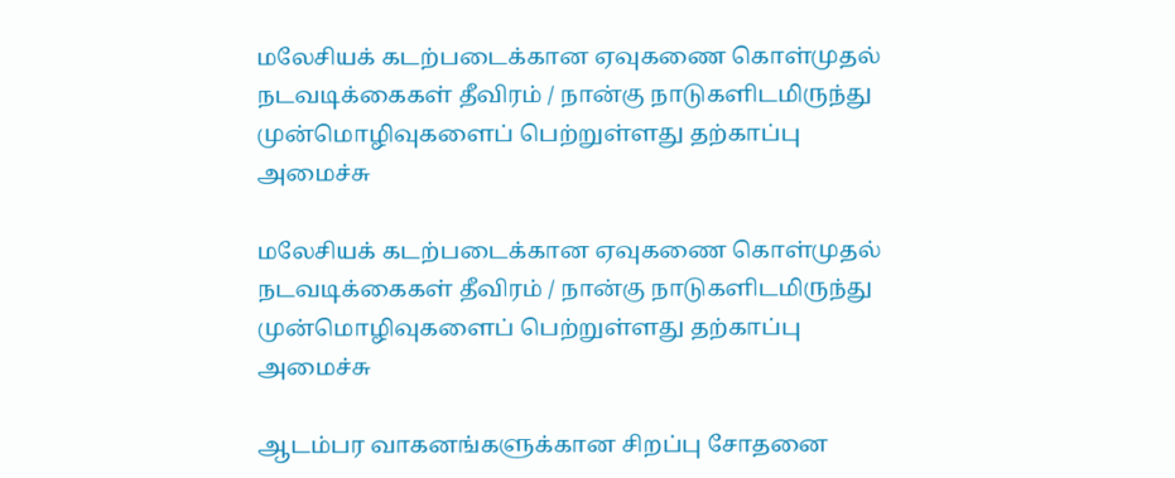மலேசியக் கடற்படைக்கான ஏவுகணை கொள்முதல் நடவடிக்கைகள் தீவிரம் / நான்கு நாடுகளிடமிருந்து முன்மொழிவுகளைப் பெற்றுள்ளது தற்காப்பு அமைச்சு

மலேசியக் கடற்படைக்கான ஏவுகணை கொள்முதல் நடவடிக்கைகள் தீவிரம் / நான்கு நாடுகளிடமிருந்து முன்மொழிவுகளைப் பெற்றுள்ளது தற்காப்பு அமைச்சு

ஆடம்பர வாகனங்களுக்கான சிறப்பு சோதனை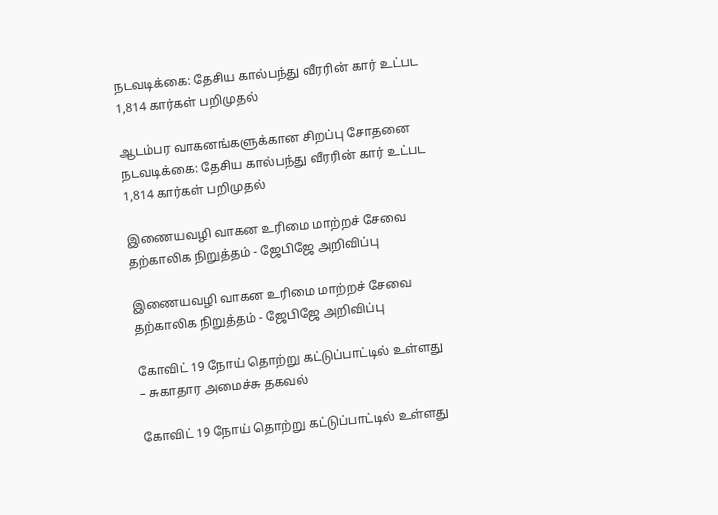நடவடிக்கை: தேசிய கால்பந்து வீரரின் கார் உட்பட 1,814 கார்கள் பறிமுதல்

ஆடம்பர வாகனங்களுக்கான சிறப்பு சோதனை நடவடிக்கை: தேசிய கால்பந்து வீரரின் கார் உட்பட 1,814 கார்கள் பறிமுதல்

இணையவழி வாகன உரிமை மாற்றச் சேவை தற்காலிக நிறுத்தம் - ஜேபிஜே அறிவிப்பு

இணையவழி வாகன உரிமை மாற்றச் சேவை தற்காலிக நிறுத்தம் - ஜேபிஜே அறிவிப்பு

கோவிட் 19 நோய் தொற்று கட்டுப்பாட்டில் உள்ளது – சுகாதார அமைச்சு தகவல்

கோவிட் 19 நோய் தொற்று கட்டுப்பாட்டில் உள்ளது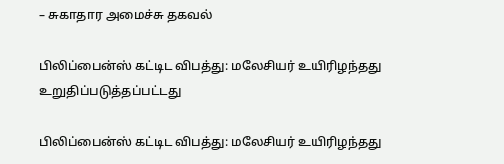– சுகாதார அமைச்சு தகவல்

பிலிப்பைன்ஸ் கட்டிட விபத்து: மலேசியர் உயிரிழந்தது உறுதிப்படுத்தப்பட்டது

பிலிப்பைன்ஸ் கட்டிட விபத்து: மலேசியர் உயிரிழந்தது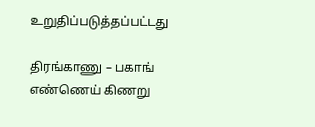உறுதிப்படுத்தப்பட்டது

திரங்காணு – பகாங் எண்ணெய் கிணறு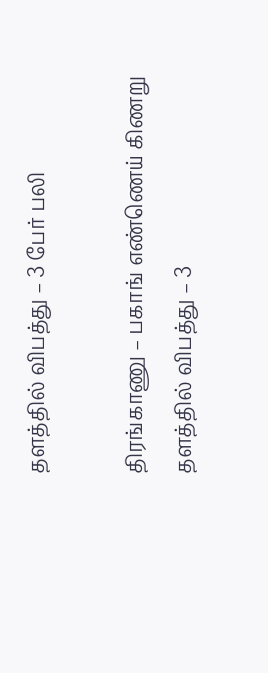தளத்தில் விபத்து – 3 பேர் பலி

திரங்காணு – பகாங் எண்ணெய் கிணறு தளத்தில் விபத்து – 3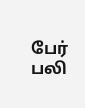பேர் பலி